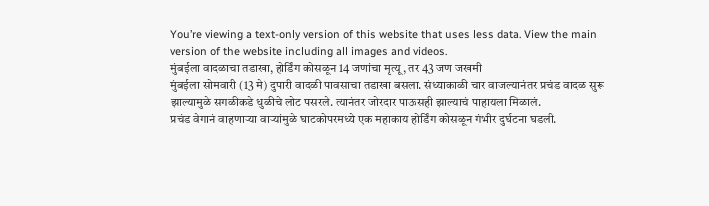You’re viewing a text-only version of this website that uses less data. View the main version of the website including all images and videos.
मुंबईला वादळाचा तडाखा, होर्डिंग कोसळून 14 जणांचा मृत्यू, तर 43 जण जखमी
मुंबईला सोमवारी (13 मे) दुपारी वादळी पावसाचा तडाखा बसला. संध्याकाळी चार वाजल्यानंतर प्रचंड वादळ सुरू झाल्यामुळे सगळीकडे धुळीचे लोट पसरले. त्यानंतर जोरदार पाऊसही झाल्याचं पाहायला मिळालं.
प्रचंड वेगानं वाहणाऱ्या वाऱ्यांमुळे घाटकोपरमध्ये एक महाकाय होर्डिंग कोसळून गंभीर दुर्घटना घडली.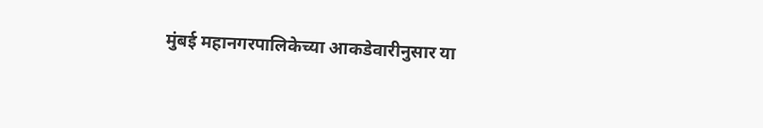मुंबई महानगरपालिकेच्या आकडेवारीनुसार या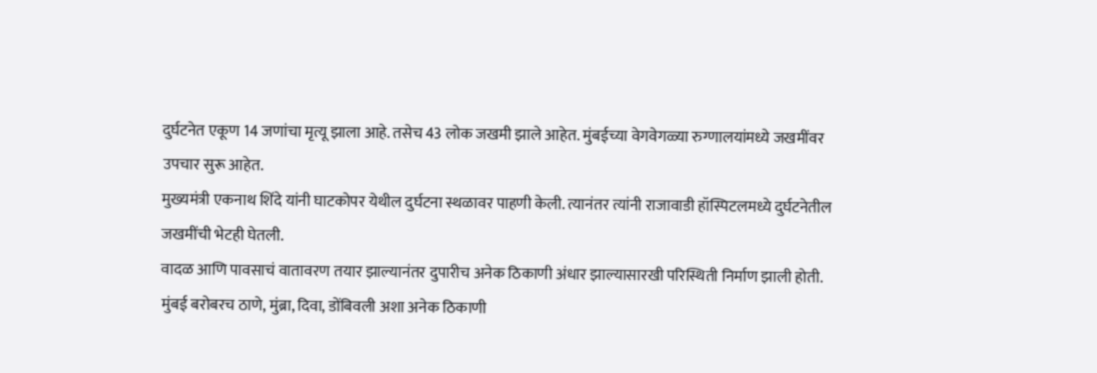दुर्घटनेत एकूण 14 जणांचा मृत्यू झाला आहे. तसेच 43 लोक जखमी झाले आहेत. मुंबईच्या वेगवेगळ्या रुग्णालयांमध्ये जखमींवर उपचार सुरू आहेत.
मुख्यमंत्री एकनाथ शिंदे यांनी घाटकोपर येथील दुर्घटना स्थळावर पाहणी केली. त्यानंतर त्यांनी राजावाडी हॉस्पिटलमध्ये दुर्घटनेतील जखमींची भेटही घेतली.
वादळ आणि पावसाचं वातावरण तयार झाल्यानंतर दुपारीच अनेक ठिकाणी अंधार झाल्यासारखी परिस्थिती निर्माण झाली होती.
मुंबई बरोबरच ठाणे, मुंब्रा, दिवा, डोंबिवली अशा अनेक ठिकाणी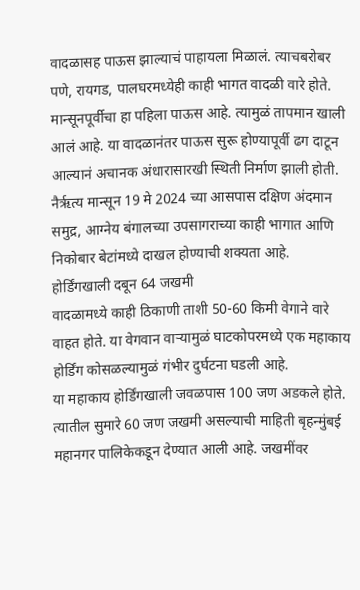वादळासह पाऊस झाल्याचं पाहायला मिळालं. त्याचबरोबर पणे, रायगड, पालघरमध्येही काही भागत वादळी वारे होते.
मान्सूनपूर्वीचा हा पहिला पाऊस आहे. त्यामुळं तापमान खाली आलं आहे. या वादळानंतर पाऊस सुरू होण्यापूर्वी ढग दाटून आल्यानं अचानक अंधारासारखी स्थिती निर्माण झाली होती.
नैर्ऋत्य मान्सून 19 मे 2024 च्या आसपास दक्षिण अंदमान समुद्र, आग्नेय बंगालच्या उपसागराच्या काही भागात आणि निकोबार बेटांमध्ये दाखल होण्याची शक्यता आहे.
होर्डिंगखाली दबून 64 जखमी
वादळामध्ये काही ठिकाणी ताशी 50-60 किमी वेगाने वारे वाहत होते. या वेगवान वाऱ्यामुळं घाटकोपरमध्ये एक महाकाय होर्डिंग कोसळल्यामुळं गंभीर दुर्घटना घडली आहे.
या महाकाय होर्डिंगखाली जवळपास 100 जण अडकले होते. त्यातील सुमारे 60 जण जखमी असल्याची माहिती बृहन्मुंबई महानगर पालिकेकडून देण्यात आली आहे. जखमींवर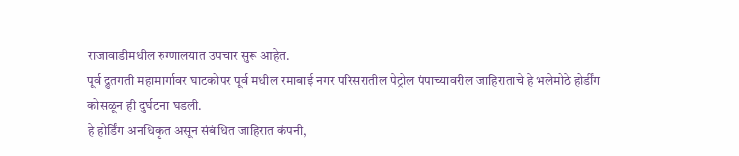राजावाडीमधील रुग्णालयात उपचार सुरू आहेत.
पूर्व द्रुतगती महामार्गावर घाटकोपर पूर्व मधील रमाबाई नगर परिसरातील पेट्रोल पंपाच्यावरील जाहिराताचे हे भलेमोठे होर्डींग कोसळून ही दुर्घटना घडली.
हे होर्डिंग अनधिकृत असून संबंधित जाहिरात कंपनी,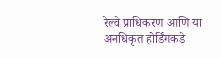रेल्वे प्राधिकरण आणि या अनधिकृत होर्डिंगकडे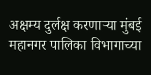अक्षम्य दुर्लक्ष करणाऱ्या मुंबई महानगर पालिका विभागाच्या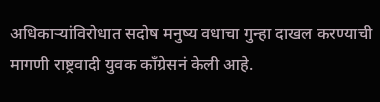अधिकाऱ्यांविरोधात सदोष मनुष्य वधाचा गुन्हा दाखल करण्याची मागणी राष्ट्रवादी युवक काँग्रेसनं केली आहे.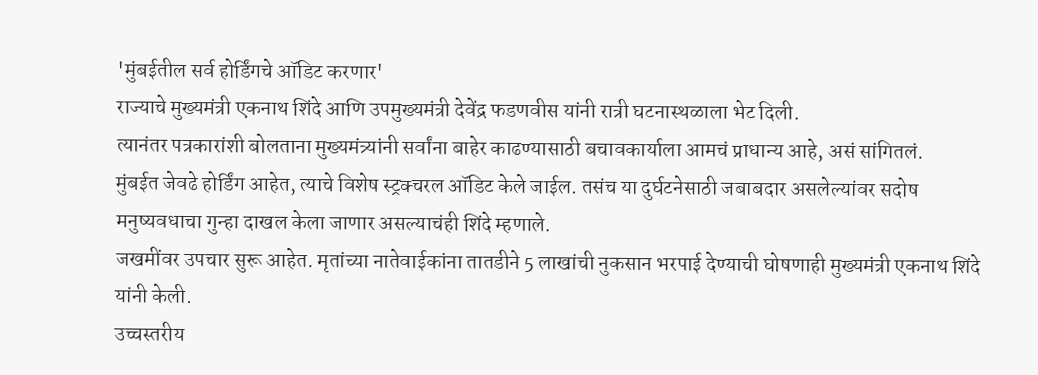'मुंबईतील सर्व होर्डिंगचे ऑडिट करणार'
राज्याचे मुख्यमंत्री एकनाथ शिंदे आणि उपमुख्यमंत्री देवेंद्र फडणवीस यांनी रात्री घटनास्थळाला भेट दिली.
त्यानंतर पत्रकारांशी बोलताना मुख्यमंत्र्यांनी सर्वांना बाहेर काढण्यासाठी बचावकार्याला आमचं प्राधान्य आहे, असं सांगितलं.
मुंबईत जेवढे होर्डिंग आहेत, त्याचे विशेष स्ट्रक्चरल ऑडिट केले जाईल. तसंच या दुर्घटनेसाठी जबाबदार असलेल्यांवर सदोष मनुष्यवधाचा गुन्हा दाखल केला जाणार असल्याचंही शिंदे म्हणाले.
जखमींवर उपचार सुरू आहेत. मृतांच्या नातेवाईकांना तातडीने 5 लाखांची नुकसान भरपाई देण्याची घोषणाही मुख्यमंत्री एकनाथ शिंदे यांनी केली.
उच्चस्तरीय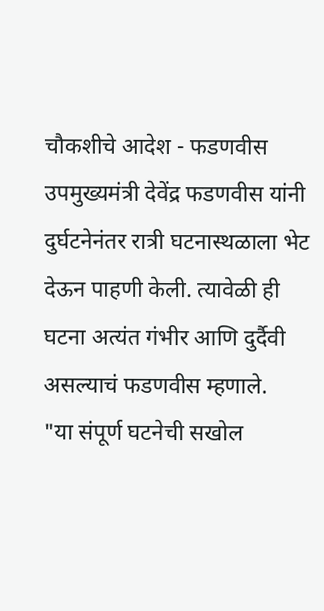चौकशीचे आदेश - फडणवीस
उपमुख्यमंत्री देवेंद्र फडणवीस यांनी दुर्घटनेनंतर रात्री घटनास्थळाला भेट देऊन पाहणी केली. त्यावेळी ही घटना अत्यंत गंभीर आणि दुर्दैवी असल्याचं फडणवीस म्हणाले.
"या संपूर्ण घटनेची सखोल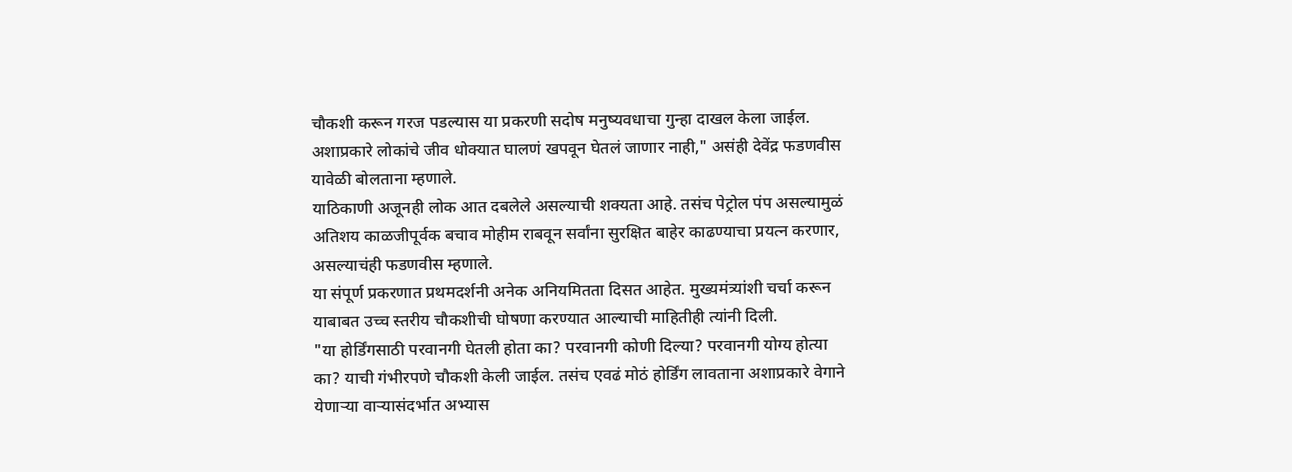चौकशी करून गरज पडल्यास या प्रकरणी सदोष मनुष्यवधाचा गुन्हा दाखल केला जाईल. अशाप्रकारे लोकांचे जीव धोक्यात घालणं खपवून घेतलं जाणार नाही," असंही देवेंद्र फडणवीस यावेळी बोलताना म्हणाले.
याठिकाणी अजूनही लोक आत दबलेले असल्याची शक्यता आहे. तसंच पेट्रोल पंप असल्यामुळं अतिशय काळजीपूर्वक बचाव मोहीम राबवून सर्वांना सुरक्षित बाहेर काढण्याचा प्रयत्न करणार, असल्याचंही फडणवीस म्हणाले.
या संपूर्ण प्रकरणात प्रथमदर्शनी अनेक अनियमितता दिसत आहेत. मुख्यमंत्र्यांशी चर्चा करून याबाबत उच्च स्तरीय चौकशीची घोषणा करण्यात आल्याची माहितीही त्यांनी दिली.
"या होर्डिंगसाठी परवानगी घेतली होता का? परवानगी कोणी दिल्या? परवानगी योग्य होत्या का? याची गंभीरपणे चौकशी केली जाईल. तसंच एवढं मोठं होर्डिंग लावताना अशाप्रकारे वेगाने येणाऱ्या वाऱ्यासंदर्भात अभ्यास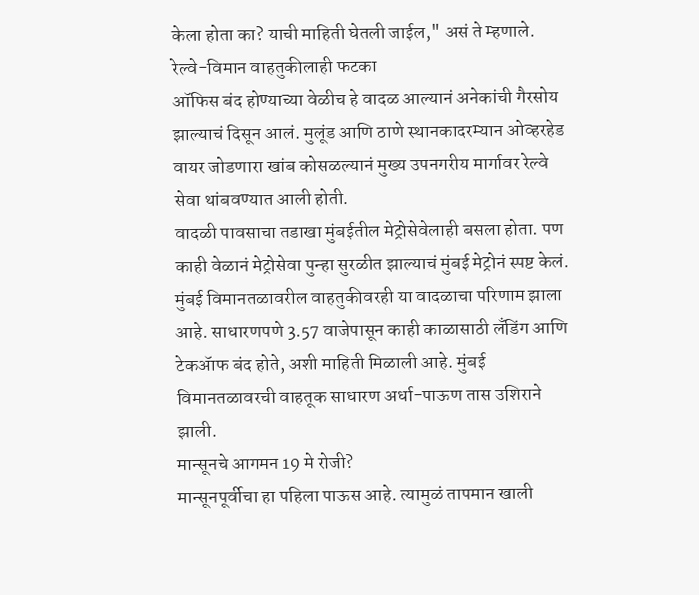केला होता का? याची माहिती घेतली जाईल," असं ते म्हणाले.
रेल्वे-विमान वाहतुकीलाही फटका
ऑफिस बंद होण्याच्या वेळीच हे वादळ आल्यानं अनेकांची गैरसोय झाल्याचं दिसून आलं. मुलूंड आणि ठाणे स्थानकादरम्यान ओव्हरहेड वायर जोडणारा खांब कोसळल्यानं मुख्य उपनगरीय मार्गावर रेल्वे सेवा थांबवण्यात आली होती.
वादळी पावसाचा तडाखा मुंबईतील मेट्रोसेवेलाही बसला होता. पण काही वेळानं मेट्रोसेवा पुन्हा सुरळीत झाल्याचं मुंबई मेट्रोनं स्पष्ट केलं.
मुंबई विमानतळावरील वाहतुकीवरही या वादळाचा परिणाम झाला आहे. साधारणपणे 3.57 वाजेपासून काही काळासाठी लॅंडिंग आणि टेकॲाफ बंद होते, अशी माहिती मिळाली आहे. मुंबई विमानतळावरची वाहतूक साधारण अर्धा-पाऊण तास उशिराने झाली.
मान्सूनचे आगमन 19 मे रोजी?
मान्सूनपूर्वीचा हा पहिला पाऊस आहे. त्यामुळं तापमान खाली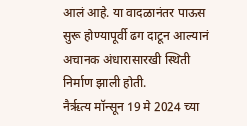आलं आहे. या वादळानंतर पाऊस सुरू होण्यापूर्वी ढग दाटून आल्यानं अचानक अंधारासारखी स्थिती निर्माण झाली होती.
नैर्ऋत्य मॉन्सून 19 मे 2024 च्या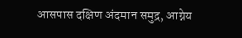आसपास दक्षिण अंदमान समुद्र, आग्नेय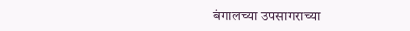बंगालच्या उपसागराच्या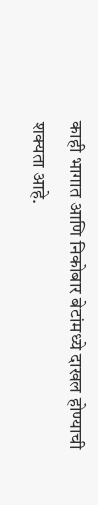काही भागात आणि निकोबार बेटांमध्ये दाखल होण्याची शक्यता आहे.